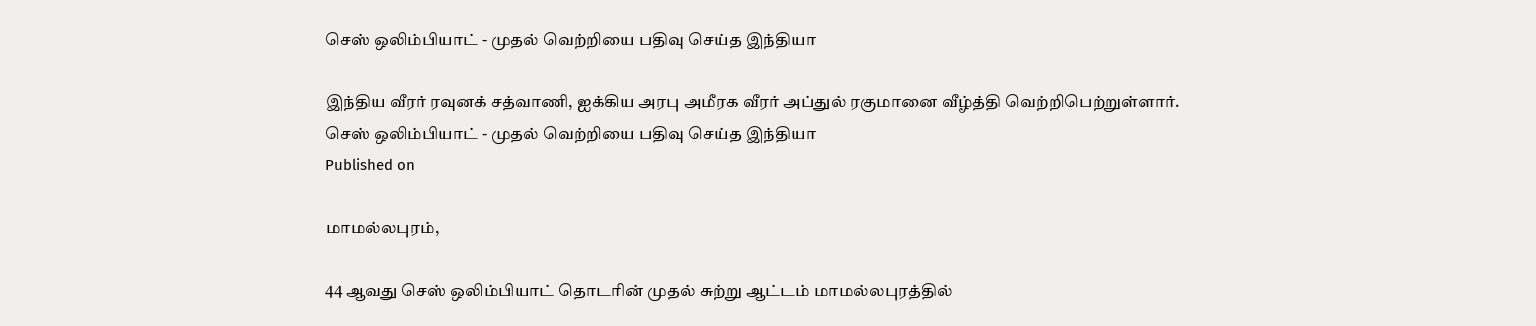செஸ் ஒலிம்பியாட் - முதல் வெற்றியை பதிவு செய்த இந்தியா

இந்திய வீரர் ரவுனக் சத்வாணி, ஐக்கிய அரபு அமீரக வீரர் அப்துல் ரகுமானை வீழ்த்தி வெற்றிபெற்றுள்ளார்.
செஸ் ஒலிம்பியாட் - முதல் வெற்றியை பதிவு செய்த இந்தியா
Published on

மாமல்லபுரம்,

44 ஆவது செஸ் ஒலிம்பியாட் தொடரின் முதல் சுற்று ஆட்டம் மாமல்லபுரத்தில்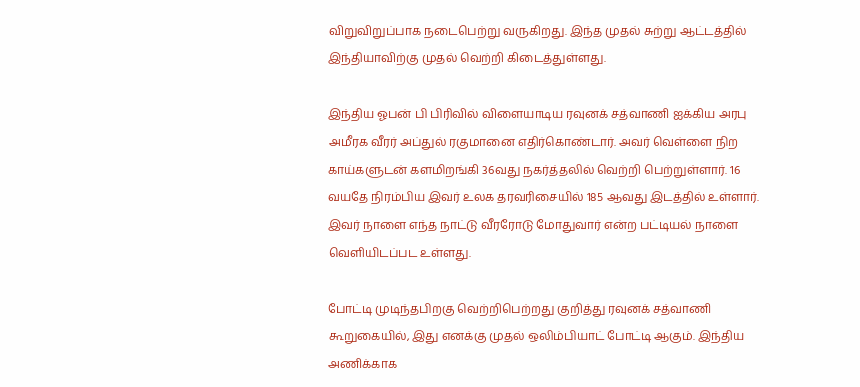விறுவிறுப்பாக நடைபெற்று வருகிறது. இந்த முதல் சுற்று ஆட்டத்தில் இந்தியாவிற்கு முதல் வெற்றி கிடைத்துள்ளது.

இந்திய ஓபன் பி பிரிவில் விளையாடிய ரவுனக் சத்வாணி ஐக்கிய அரபு அமீரக வீரர் அப்துல் ரகுமானை எதிர்கொண்டார். அவர் வெள்ளை நிற காய்களுடன் களமிறங்கி 36வது நகர்த்தலில் வெற்றி பெற்றுள்ளார். 16 வயதே நிரம்பிய இவர் உலக தரவரிசையில் 185 ஆவது இடத்தில் உள்ளார். இவர் நாளை எந்த நாட்டு வீரரோடு மோதுவார் என்ற பட்டியல் நாளை வெளியிடப்பட உள்ளது.

போட்டி முடிந்தபிறகு வெற்றிபெற்றது குறித்து ரவுனக் சத்வாணி கூறுகையில், இது எனக்கு முதல் ஒலிம்பியாட் போட்டி ஆகும். இந்திய அணிக்காக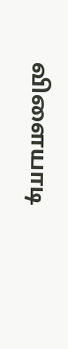விளையாடி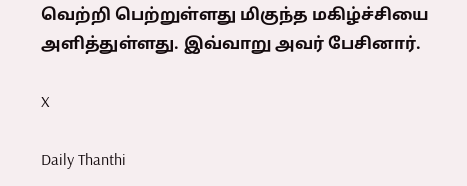வெற்றி பெற்றுள்ளது மிகுந்த மகிழ்ச்சியை அளித்துள்ளது. இவ்வாறு அவர் பேசினார்.

X

Daily Thanthi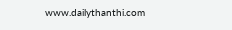www.dailythanthi.com